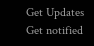Get Updates
Get notified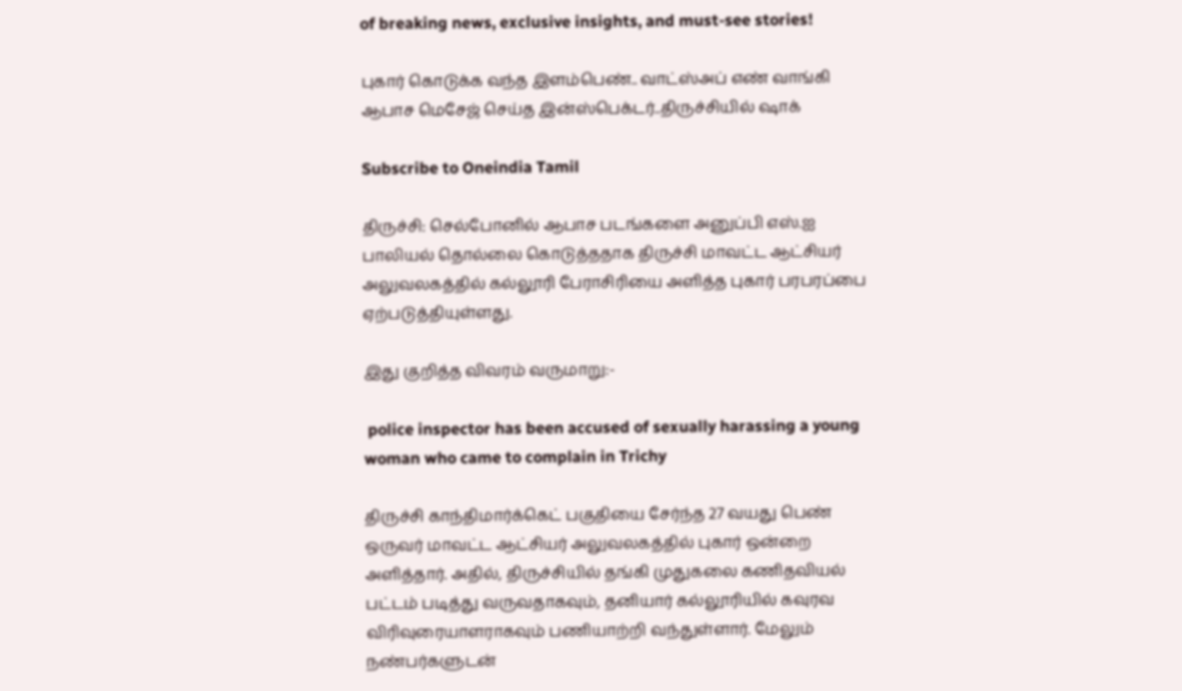of breaking news, exclusive insights, and must-see stories!

புகார் கொடுக்க வந்த இளம்பெண்.. வாட்ஸ்அப் எண் வாங்கி ஆபாச மெசேஜ் செய்த இன்ஸ்பெக்டர்..திருச்சியில் ஷாக்

Subscribe to Oneindia Tamil

திருச்சி: செல்போனில் ஆபாச படங்களை அனுப்பி எஸ்.ஐ பாலியல் தொல்லை கொடுத்ததாக திருச்சி மாவட்ட ஆட்சியர் அலுவலகத்தில் கல்லூரி பேராசிரியை அளித்த புகார் பரபரப்பை ஏற்படுத்தியுள்ளது.

இது குறித்த விவரம் வருமாறு:-

 police inspector has been accused of sexually harassing a young woman who came to complain in Trichy

திருச்சி காந்திமார்க்கெட் பகுதியை சேர்ந்த 27 வயது பெண் ஒருவர் மாவட்ட ஆட்சியர் அலுவலகத்தில் புகார் ஒன்றை அளித்தார். அதில், திருச்சியில் தங்கி முதுகலை கணிதவியல் பட்டம் படித்து வருவதாகவும், தனியார் கல்லூரியில் கவுரவ விரிவுரையாளராகவும் பணியாற்றி வந்துள்ளார். மேலும் நண்பர்களுடன்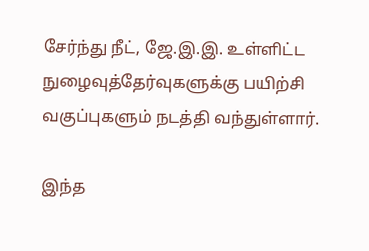சேர்ந்து நீட், ஜே.இ.இ. உள்ளிட்ட நுழைவுத்தேர்வுகளுக்கு பயிற்சி வகுப்புகளும் நடத்தி வந்துள்ளார்.

இந்த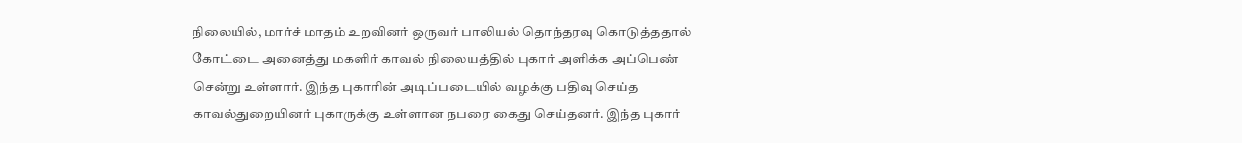நிலையில், மார்ச் மாதம் உறவினர் ஒருவர் பாலியல் தொந்தரவு கொடுத்ததால் கோட்டை அனைத்து மகளிர் காவல் நிலையத்தில் புகார் அளிக்க அப்பெண் சென்று உள்ளார். இந்த புகாரின் அடிப்படையில் வழக்கு பதிவு செய்த காவல்துறையினர் புகாருக்கு உள்ளான நபரை கைது செய்தனர். இந்த புகார்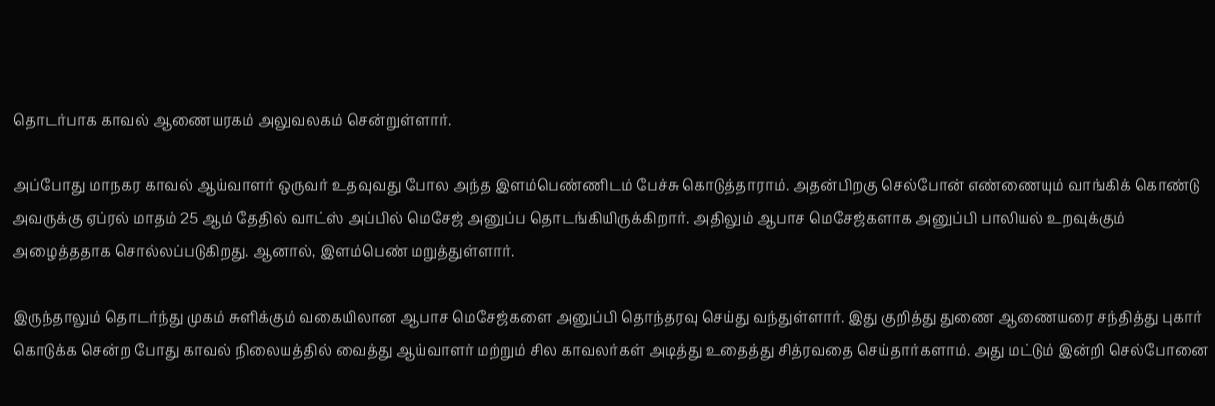தொடர்பாக காவல் ஆணையரகம் அலுவலகம் சென்றுள்ளார்.

அப்போது மாநகர காவல் ஆய்வாளர் ஒருவர் உதவுவது போல அந்த இளம்பெண்ணிடம் பேச்சு கொடுத்தாராம். அதன்பிறகு செல்போன் எண்ணையும் வாங்கிக் கொண்டு அவருக்கு ஏப்ரல் மாதம் 25 ஆம் தேதில் வாட்ஸ் அப்பில் மெசேஜ் அனுப்ப தொடங்கியிருக்கிறார். அதிலும் ஆபாச மெசேஜ்களாக அனுப்பி பாலியல் உறவுக்கும் அழைத்ததாக சொல்லப்படுகிறது. ஆனால், இளம்பெண் மறுத்துள்ளார்.

இருந்தாலும் தொடர்ந்து முகம் சுளிக்கும் வகையிலான ஆபாச மெசேஜ்களை அனுப்பி தொந்தரவு செய்து வந்துள்ளார். இது குறித்து துணை ஆணையரை சந்தித்து புகார் கொடுக்க சென்ற போது காவல் நிலையத்தில் வைத்து ஆய்வாளர் மற்றும் சில காவலர்கள் அடித்து உதைத்து சித்ரவதை செய்தார்களாம். அது மட்டும் இன்றி செல்போனை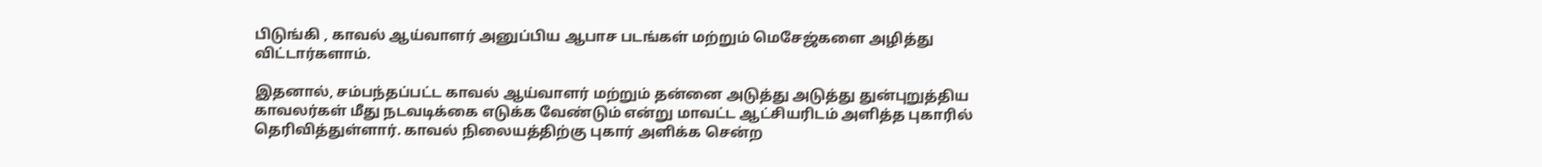பிடுங்கி , காவல் ஆய்வாளர் அனுப்பிய ஆபாச படங்கள் மற்றும் மெசேஜ்களை அழித்து விட்டார்களாம்.

இதனால், சம்பந்தப்பட்ட காவல் ஆய்வாளர் மற்றும் தன்னை அடுத்து அடுத்து துன்புறுத்திய காவலர்கள் மீது நடவடிக்கை எடுக்க வேண்டும் என்று மாவட்ட ஆட்சியரிடம் அளித்த புகாரில் தெரிவித்துள்ளார். காவல் நிலையத்திற்கு புகார் அளிக்க சென்ற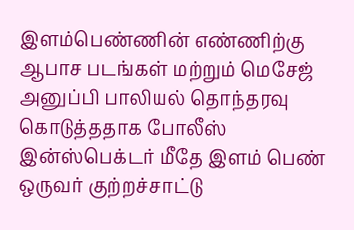இளம்பெண்ணின் எண்ணிற்கு ஆபாச படங்கள் மற்றும் மெசேஜ் அனுப்பி பாலியல் தொந்தரவு கொடுத்ததாக போலீஸ் இன்ஸ்பெக்டர் மீதே இளம் பெண் ஒருவர் குற்றச்சாட்டு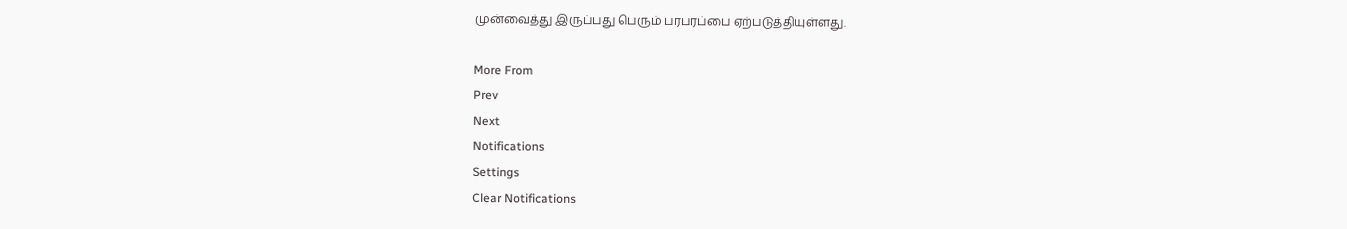முன்வைத்து இருப்பது பெரும் பரபரப்பை ஏற்படுத்தியுள்ளது.

More From
Prev
Next
Notifications
Settings
Clear Notifications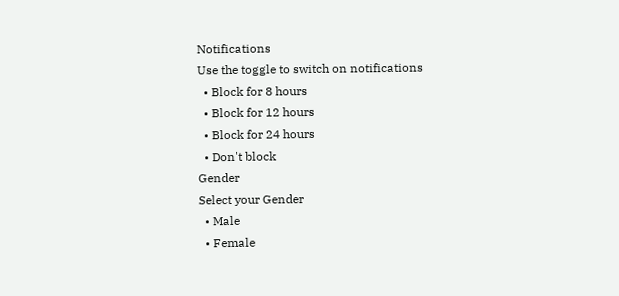Notifications
Use the toggle to switch on notifications
  • Block for 8 hours
  • Block for 12 hours
  • Block for 24 hours
  • Don't block
Gender
Select your Gender
  • Male
  • Female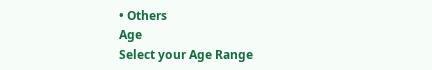• Others
Age
Select your Age Range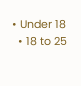• Under 18
  • 18 to 25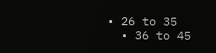• 26 to 35
  • 36 to 45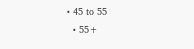• 45 to 55
  • 55+